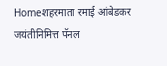Homeशहरमाता रमाई आंबेडकर जयंतीनिमित्त पॅनल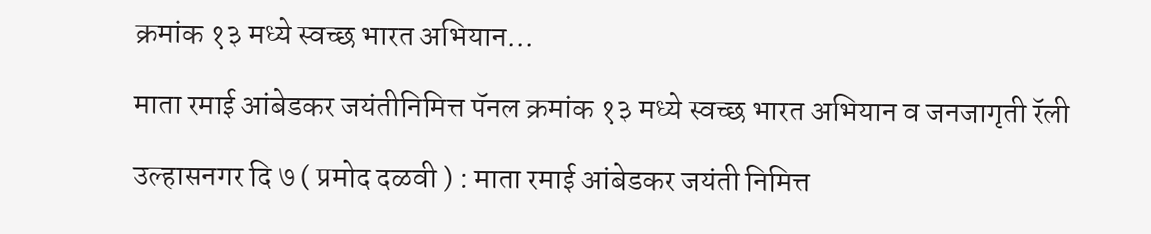क्रमांक १३ मध्ये स्वच्छ भारत अभियान...

माता रमाई आंबेडकर जयंतीनिमित्त पॅनल क्रमांक १३ मध्ये स्वच्छ भारत अभियान व जनजागृती रॅली

उल्हासनगर दि ७ ( प्रमोद दळवी ) : माता रमाई आंबेडकर जयंती निमित्त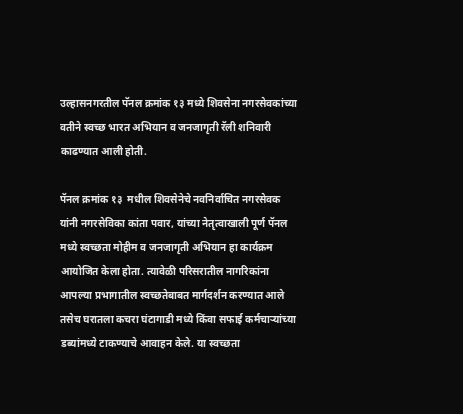उल्हासनगरतील पॅनल क्रमांक १३ मध्ये शिवसेना नगरसेवकांच्या वतीने स्वच्छ भारत अभियान व जनजागृती रॅली शनिवारी काढण्यात आली होती.

पॅनल क्रमांक १३  मधील शिवसेनेचे नवनिर्वाचित नगरसेवक यांनी नगरसेविका कांता पवार, यांच्या नेतृत्वाखाली पूर्ण पॅनल मध्ये स्वच्छता मोहीम व जनजागृती अभियान हा कार्यक्रम आयोजित केला होता. त्यावेळी परिसरातील नागरिकांना आपल्या प्रभागातील स्वच्छतेबाबत मार्गदर्शन करण्यात आले तसेच घरातला कचरा घंटागाडी मध्ये किंवा सफाई कर्मचाऱ्यांच्या डब्यांमध्ये टाकण्याचे आवाहन केले. या स्वच्छता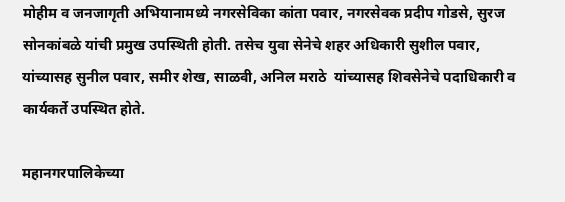मोहीम व जनजागृती अभियानामध्ये नगरसेविका कांता पवार, नगरसेवक प्रदीप गोडसे, सुरज सोनकांबळे यांची प्रमुख उपस्थिती होती. तसेच युवा सेनेचे शहर अधिकारी सुशील पवार, यांच्यासह सुनील पवार, समीर शेख, साळवी, अनिल मराठे  यांच्यासह शिवसेनेचे पदाधिकारी व कार्यकर्ते उपस्थित होते.

महानगरपालिकेच्या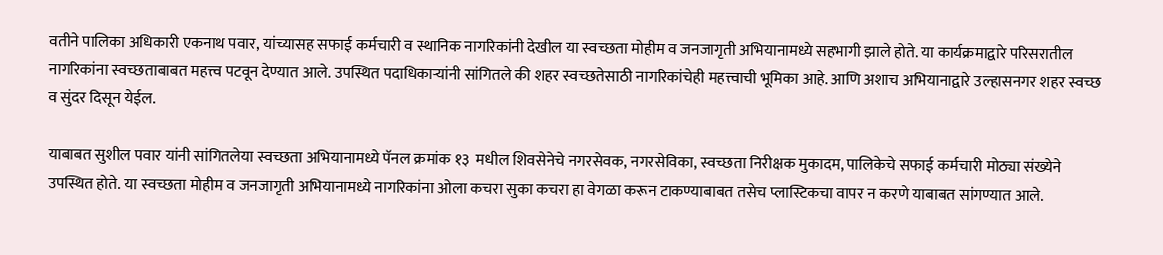वतीने पालिका अधिकारी एकनाथ पवार, यांच्यासह सफाई कर्मचारी व स्थानिक नागरिकांनी देखील या स्वच्छता मोहीम व जनजागृती अभियानामध्ये सहभागी झाले होते. या कार्यक्रमाद्वारे परिसरातील नागरिकांना स्वच्छताबाबत महत्त्व पटवून देण्यात आले. उपस्थित पदाधिकाऱ्यांनी सांगितले की शहर स्वच्छतेसाठी नागरिकांचेही महत्त्वाची भूमिका आहे. आणि अशाच अभियानाद्वारे उल्हासनगर शहर स्वच्छ व सुंदर दिसून येईल.

याबाबत सुशील पवार यांनी सांगितलेया स्वच्छता अभियानामध्ये पॅनल क्रमांक १३  मधील शिवसेनेचे नगरसेवक, नगरसेविका, स्वच्छता निरीक्षक मुकादम, पालिकेचे सफाई कर्मचारी मोठ्या संख्येने उपस्थित होते. या स्वच्छता मोहीम व जनजागृती अभियानामध्ये नागरिकांना ओला कचरा सुका कचरा हा वेगळा करून टाकण्याबाबत तसेच प्लास्टिकचा वापर न करणे याबाबत सांगण्यात आले.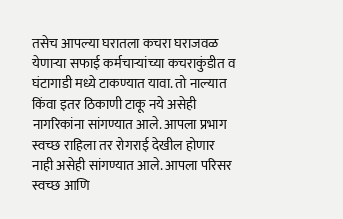तसेच आपल्या घरातला कचरा घराजवळ येणाऱ्या सफाई कर्मचाऱ्यांच्या कचराकुंडीत व घंटागाडी मध्ये टाकण्यात यावा. तो नाल्यात किंवा इतर ठिकाणी टाकू नये असेही नागरिकांना सांगण्यात आले. आपला प्रभाग स्वच्छ राहिला तर रोगराई देखील होणार नाही असेही सांगण्यात आले. आपला परिसर स्वच्छ आणि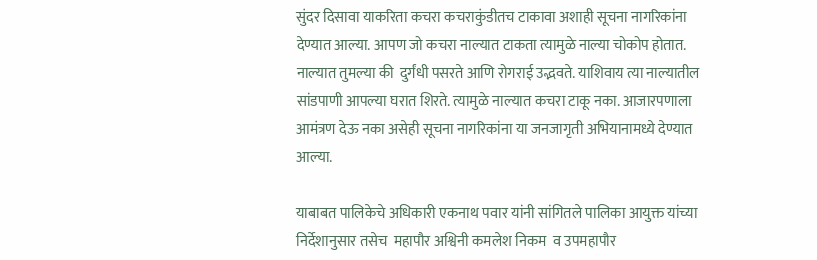सुंदर दिसावा याकरिता कचरा कचराकुंडीतच टाकावा अशाही सूचना नागरिकांना देण्यात आल्या. आपण जो कचरा नाल्यात टाकता त्यामुळे नाल्या चोकोप होतात. नाल्यात तुमल्या की  दुर्गंधी पसरते आणि रोगराई उद्भवते. याशिवाय त्या नाल्यातील सांडपाणी आपल्या घरात शिरते. त्यामुळे नाल्यात कचरा टाकू नका. आजारपणाला  आमंत्रण देऊ नका असेही सूचना नागरिकांना या जनजागृती अभियानामध्ये देण्यात आल्या.

याबाबत पालिकेचे अधिकारी एकनाथ पवार यांनी सांगितले पालिका आयुक्त यांच्या निर्देशानुसार तसेच  महापौर अश्विनी कमलेश निकम  व उपमहापौर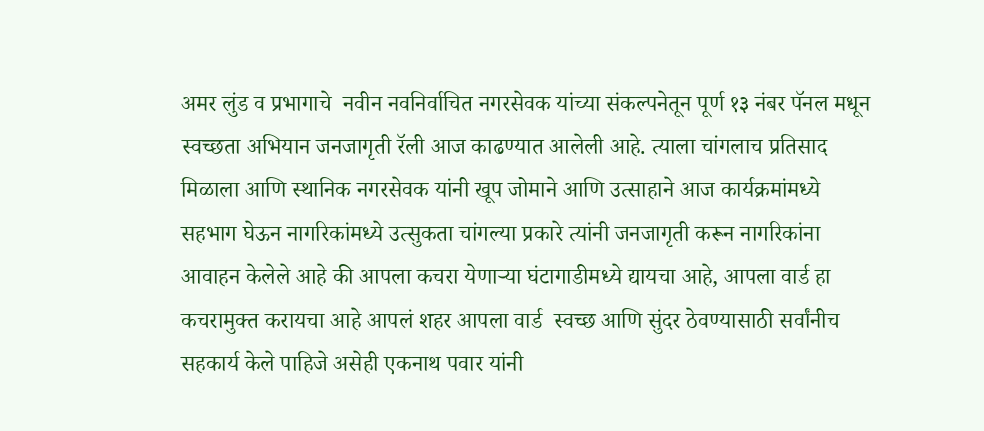अमर लुंड व प्रभागाचे  नवीन नवनिर्वाचित नगरसेवक यांच्या संकल्पनेतून पूर्ण १३ नंबर पॅनल मधून स्वच्छता अभियान जनजागृती रॅली आज काढण्यात आलेली आहे. त्याला चांगलाच प्रतिसाद मिळाला आणि स्थानिक नगरसेवक यांनी खूप जोमाने आणि उत्साहाने आज कार्यक्रमांमध्ये सहभाग घेऊन नागरिकांमध्ये उत्सुकता चांगल्या प्रकारे त्यांनी जनजागृती करून नागरिकांना आवाहन केलेले आहे की आपला कचरा येणाऱ्या घंटागाडीमध्ये द्यायचा आहे, आपला वार्ड हा कचरामुक्त करायचा आहे आपलं शहर आपला वार्ड  स्वच्छ आणि सुंदर ठेवण्यासाठी सर्वांनीच सहकार्य केले पाहिजे असेही एकनाथ पवार यांनी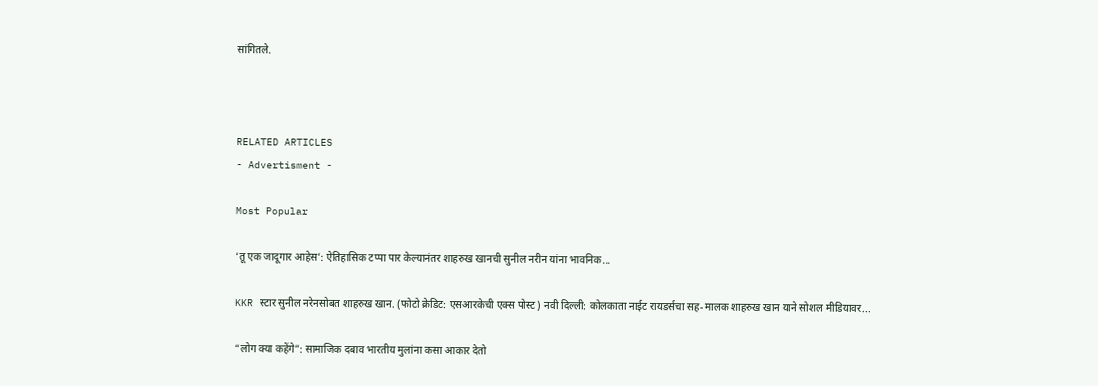सांगितले.



RELATED ARTICLES
- Advertisment -

Most Popular

‘तू एक जादूगार आहेस’: ऐतिहासिक टप्पा पार केल्यानंतर शाहरुख खानची सुनील नरीन यांना भावनिक...

KKR स्टार सुनील नरेनसोबत शाहरुख खान. (फोटो क्रेडिट: एसआरकेची एक्स पोस्ट) नवी दिल्ली: कोलकाता नाईट रायडर्सचा सह-मालक शाहरुख खान याने सोशल मीडियावर...

“लोग क्या कहेंगे”: सामाजिक दबाव भारतीय मुलांना कसा आकार देतो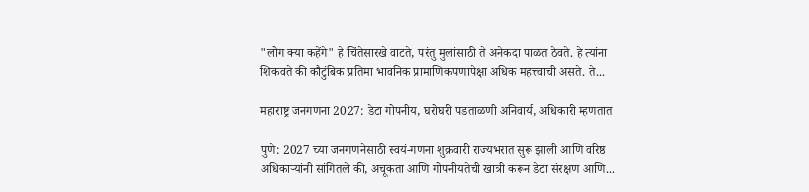"लोग क्या कहेंगे" हे चिंतेसारखे वाटते, परंतु मुलांसाठी ते अनेकदा पाळत ठेवते. हे त्यांना शिकवते की कौटुंबिक प्रतिमा भावनिक प्रामाणिकपणापेक्षा अधिक महत्त्वाची असते. ते...

महाराष्ट्र जनगणना 2027: डेटा गोपनीय, घरोघरी पडताळणी अनिवार्य, अधिकारी म्हणतात

पुणे: 2027 च्या जनगणनेसाठी स्वयं-गणना शुक्रवारी राज्यभरात सुरू झाली आणि वरिष्ठ अधिकाऱ्यांनी सांगितले की, अचूकता आणि गोपनीयतेची खात्री करून डेटा संरक्षण आणि...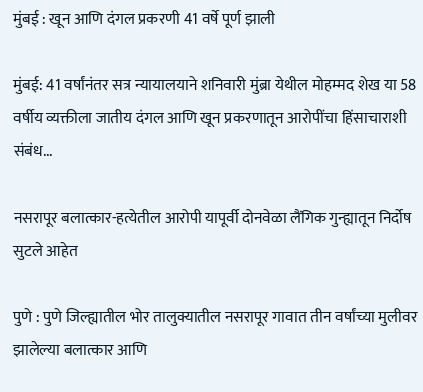मुंबई : खून आणि दंगल प्रकरणी 41 वर्षे पूर्ण झाली

मुंबई: 41 वर्षांनंतर सत्र न्यायालयाने शनिवारी मुंब्रा येथील मोहम्मद शेख या 58 वर्षीय व्यक्तीला जातीय दंगल आणि खून प्रकरणातून आरोपींचा हिंसाचाराशी संबंध...

नसरापूर बलात्कार-हत्येतील आरोपी यापूर्वी दोनवेळा लैंगिक गुन्ह्यातून निर्दोष सुटले आहेत

पुणे : पुणे जिल्ह्यातील भोर तालुक्यातील नसरापूर गावात तीन वर्षांच्या मुलीवर झालेल्या बलात्कार आणि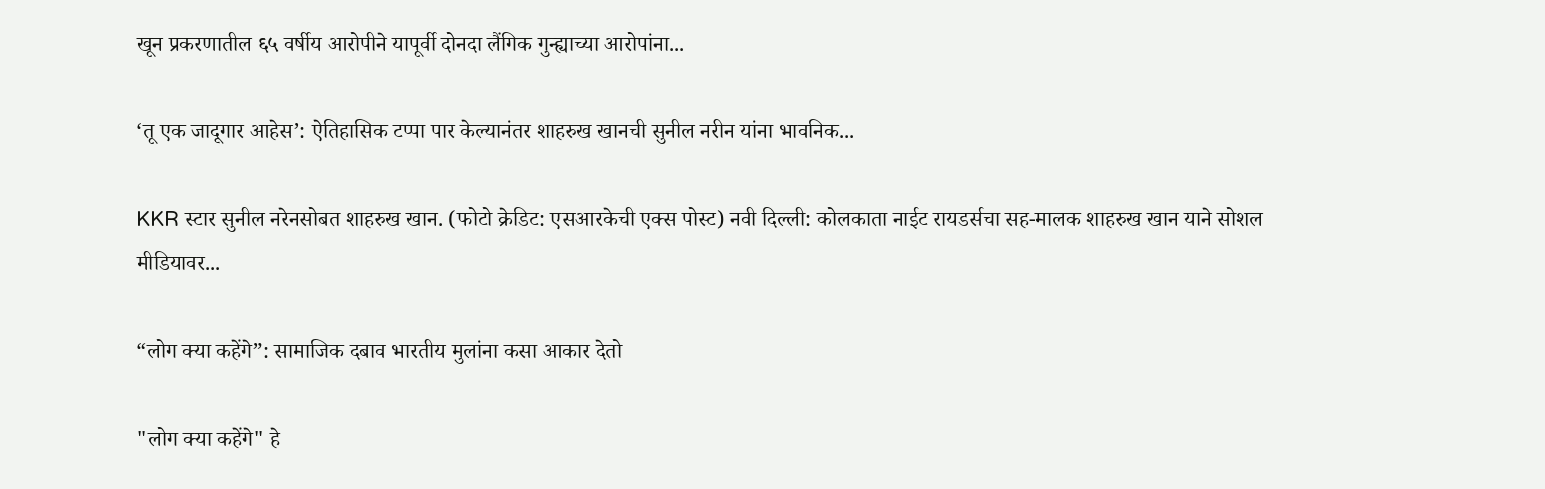खून प्रकरणातील ६५ वर्षीय आरोपीने यापूर्वी दोनदा लैंगिक गुन्ह्याच्या आरोपांना...

‘तू एक जादूगार आहेस’: ऐतिहासिक टप्पा पार केल्यानंतर शाहरुख खानची सुनील नरीन यांना भावनिक...

KKR स्टार सुनील नरेनसोबत शाहरुख खान. (फोटो क्रेडिट: एसआरकेची एक्स पोस्ट) नवी दिल्ली: कोलकाता नाईट रायडर्सचा सह-मालक शाहरुख खान याने सोशल मीडियावर...

“लोग क्या कहेंगे”: सामाजिक दबाव भारतीय मुलांना कसा आकार देतो

"लोग क्या कहेंगे" हे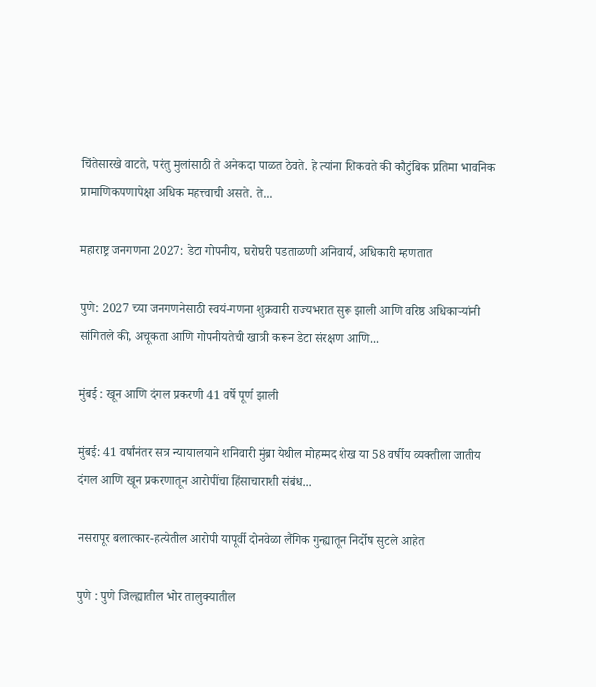चिंतेसारखे वाटते, परंतु मुलांसाठी ते अनेकदा पाळत ठेवते. हे त्यांना शिकवते की कौटुंबिक प्रतिमा भावनिक प्रामाणिकपणापेक्षा अधिक महत्त्वाची असते. ते...

महाराष्ट्र जनगणना 2027: डेटा गोपनीय, घरोघरी पडताळणी अनिवार्य, अधिकारी म्हणतात

पुणे: 2027 च्या जनगणनेसाठी स्वयं-गणना शुक्रवारी राज्यभरात सुरू झाली आणि वरिष्ठ अधिकाऱ्यांनी सांगितले की, अचूकता आणि गोपनीयतेची खात्री करून डेटा संरक्षण आणि...

मुंबई : खून आणि दंगल प्रकरणी 41 वर्षे पूर्ण झाली

मुंबई: 41 वर्षांनंतर सत्र न्यायालयाने शनिवारी मुंब्रा येथील मोहम्मद शेख या 58 वर्षीय व्यक्तीला जातीय दंगल आणि खून प्रकरणातून आरोपींचा हिंसाचाराशी संबंध...

नसरापूर बलात्कार-हत्येतील आरोपी यापूर्वी दोनवेळा लैंगिक गुन्ह्यातून निर्दोष सुटले आहेत

पुणे : पुणे जिल्ह्यातील भोर तालुक्यातील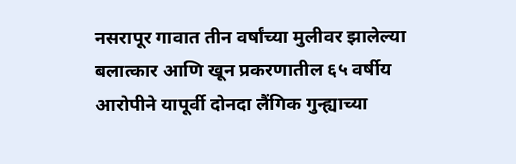नसरापूर गावात तीन वर्षांच्या मुलीवर झालेल्या बलात्कार आणि खून प्रकरणातील ६५ वर्षीय आरोपीने यापूर्वी दोनदा लैंगिक गुन्ह्याच्या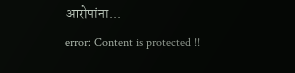आरोपांना...
error: Content is protected !!